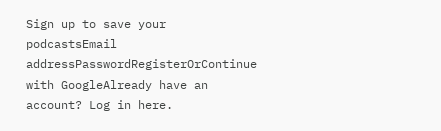Sign up to save your podcastsEmail addressPasswordRegisterOrContinue with GoogleAlready have an account? Log in here.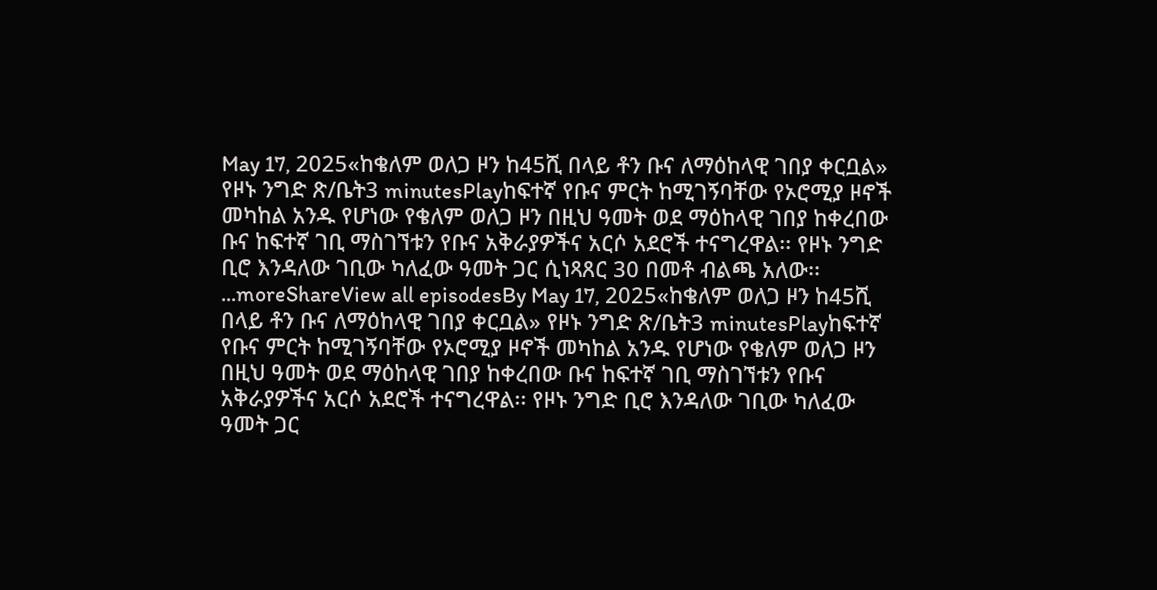May 17, 2025«ከቄለም ወለጋ ዞን ከ45ሺ በላይ ቶን ቡና ለማዕከላዊ ገበያ ቀርቧል» የዞኑ ንግድ ጽ/ቤት3 minutesPlayከፍተኛ የቡና ምርት ከሚገኝባቸው የኦሮሚያ ዞኖች መካከል አንዱ የሆነው የቄለም ወለጋ ዞን በዚህ ዓመት ወደ ማዕከላዊ ገበያ ከቀረበው ቡና ከፍተኛ ገቢ ማስገኘቱን የቡና አቅራያዎችና አርሶ አደሮች ተናግረዋል፡፡ የዞኑ ንግድ ቢሮ እንዳለው ገቢው ካለፈው ዓመት ጋር ሲነጻጸር 30 በመቶ ብልጫ አለው፡፡...moreShareView all episodesBy May 17, 2025«ከቄለም ወለጋ ዞን ከ45ሺ በላይ ቶን ቡና ለማዕከላዊ ገበያ ቀርቧል» የዞኑ ንግድ ጽ/ቤት3 minutesPlayከፍተኛ የቡና ምርት ከሚገኝባቸው የኦሮሚያ ዞኖች መካከል አንዱ የሆነው የቄለም ወለጋ ዞን በዚህ ዓመት ወደ ማዕከላዊ ገበያ ከቀረበው ቡና ከፍተኛ ገቢ ማስገኘቱን የቡና አቅራያዎችና አርሶ አደሮች ተናግረዋል፡፡ የዞኑ ንግድ ቢሮ እንዳለው ገቢው ካለፈው ዓመት ጋር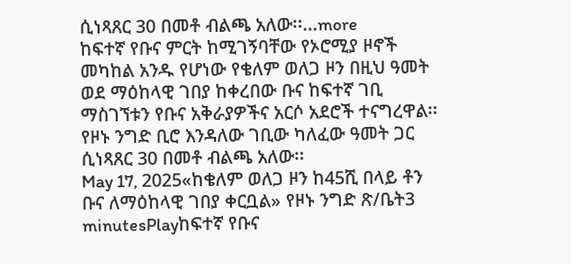ሲነጻጸር 30 በመቶ ብልጫ አለው፡፡...more
ከፍተኛ የቡና ምርት ከሚገኝባቸው የኦሮሚያ ዞኖች መካከል አንዱ የሆነው የቄለም ወለጋ ዞን በዚህ ዓመት ወደ ማዕከላዊ ገበያ ከቀረበው ቡና ከፍተኛ ገቢ ማስገኘቱን የቡና አቅራያዎችና አርሶ አደሮች ተናግረዋል፡፡ የዞኑ ንግድ ቢሮ እንዳለው ገቢው ካለፈው ዓመት ጋር ሲነጻጸር 30 በመቶ ብልጫ አለው፡፡
May 17, 2025«ከቄለም ወለጋ ዞን ከ45ሺ በላይ ቶን ቡና ለማዕከላዊ ገበያ ቀርቧል» የዞኑ ንግድ ጽ/ቤት3 minutesPlayከፍተኛ የቡና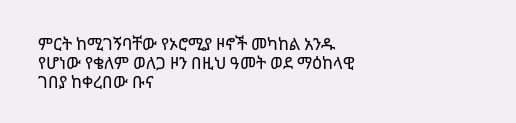ምርት ከሚገኝባቸው የኦሮሚያ ዞኖች መካከል አንዱ የሆነው የቄለም ወለጋ ዞን በዚህ ዓመት ወደ ማዕከላዊ ገበያ ከቀረበው ቡና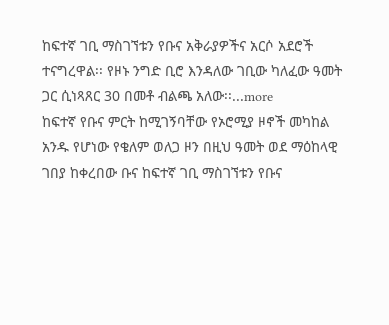ከፍተኛ ገቢ ማስገኘቱን የቡና አቅራያዎችና አርሶ አደሮች ተናግረዋል፡፡ የዞኑ ንግድ ቢሮ እንዳለው ገቢው ካለፈው ዓመት ጋር ሲነጻጸር 30 በመቶ ብልጫ አለው፡፡...more
ከፍተኛ የቡና ምርት ከሚገኝባቸው የኦሮሚያ ዞኖች መካከል አንዱ የሆነው የቄለም ወለጋ ዞን በዚህ ዓመት ወደ ማዕከላዊ ገበያ ከቀረበው ቡና ከፍተኛ ገቢ ማስገኘቱን የቡና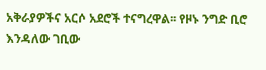አቅራያዎችና አርሶ አደሮች ተናግረዋል፡፡ የዞኑ ንግድ ቢሮ እንዳለው ገቢው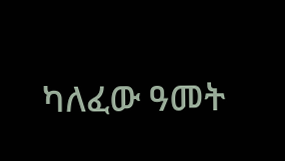ካለፈው ዓመት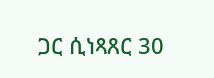ጋር ሲነጻጸር 30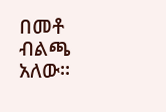በመቶ ብልጫ አለው፡፡